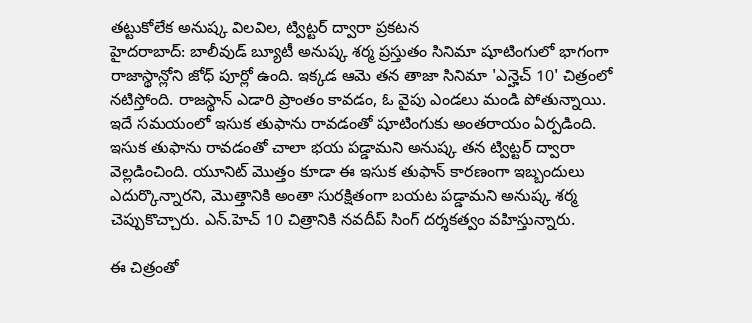తట్టుకోలేక అనుష్క విలవిల, ట్విట్టర్ ద్వారా ప్రకటన
హైదరాబాద్: బాలీవుడ్ బ్యూటీ అనుష్క శర్మ ప్రస్తుతం సినిమా షూటింగులో భాగంగా రాజాస్థాన్లోని జోధ్ పూర్లో ఉంది. ఇక్కడ ఆమె తన తాజా సినిమా 'ఎన్హెచ్ 10' చిత్రంలో నటిస్తోంది. రాజస్థాన్ ఎడారి ప్రాంతం కావడం, ఓ వైపు ఎండలు మండి పోతున్నాయి. ఇదే సమయంలో ఇసుక తుఫాను రావడంతో షూటింగుకు అంతరాయం ఏర్పడింది.
ఇసుక తుఫాను రావడంతో చాలా భయ పడ్డామని అనుష్క తన ట్విట్టర్ ద్వారా వెల్లడించింది. యూనిట్ మొత్తం కూడా ఈ ఇసుక తుఫాన్ కారణంగా ఇబ్బందులు ఎదుర్కొన్నారని, మొత్తానికి అంతా సురక్షితంగా బయట పడ్డామని అనుష్క శర్మ చెప్పుకొచ్చారు. ఎన్.హెచ్ 10 చిత్రానికి నవదీప్ సింగ్ దర్శకత్వం వహిస్తున్నారు.

ఈ చిత్రంతో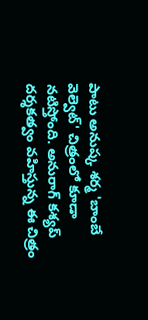పాటు అనుష్క శర్మ 'బాంబే వెల్వెట్' చిత్రంలో కూడా నటిస్తోంది. అనురాగ్ కశ్యప్ దర్శకత్వం వహిస్తున్న ఈ చిత్రం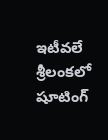ఇటీవలే శ్రీలంకలో షూటింగ్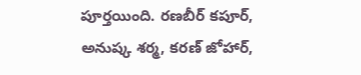పూర్తయింది. రణబీర్ కపూర్, అనుష్క శర్మ, కరణ్ జోహార్,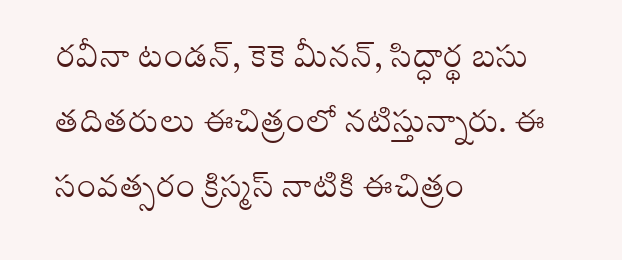రవీనా టండన్, కెకె మీనన్, సిద్ధార్థ బసు తదితరులు ఈచిత్రంలో నటిస్తున్నారు. ఈ సంవత్సరం క్రిస్మస్ నాటికి ఈచిత్రం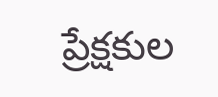ప్రేక్షకుల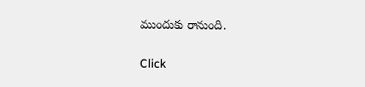ముందుకు రానుంది.


Click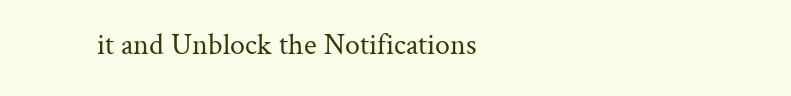it and Unblock the Notifications